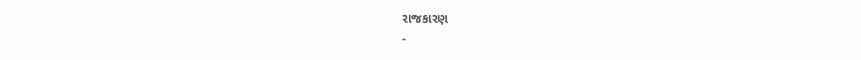રાજકારણ
-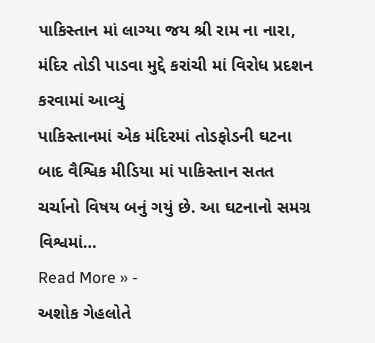પાકિસ્તાન માં લાગ્યા જય શ્રી રામ ના નારા, મંદિર તોડી પાડવા મુદ્દે કરાંચી માં વિરોધ પ્રદશન કરવામાં આવ્યું
પાકિસ્તાનમાં એક મંદિરમાં તોડફોડની ઘટના બાદ વૈશ્વિક મીડિયા માં પાકિસ્તાન સતત ચર્ચાનો વિષય બનું ગયું છે. આ ઘટનાનો સમગ્ર વિશ્વમાં…
Read More » -
અશોક ગેહલોતે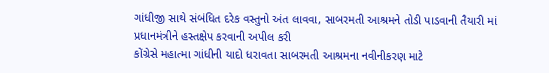ગાંધીજી સાથે સંબંધિત દરેક વસ્તુનો અંત લાવવા, સાબરમતી આશ્રમને તોડી પાડવાની તૈયારી માં પ્રધાનમંત્રીને હસ્તક્ષેપ કરવાની અપીલ કરી
કોંગ્રેસે મહાત્મા ગાંધીની યાદો ધરાવતા સાબરમતી આશ્રમના નવીનીકરણ માટે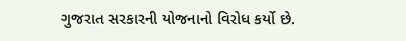ગુજરાત સરકારની યોજનાનો વિરોધ કર્યો છે.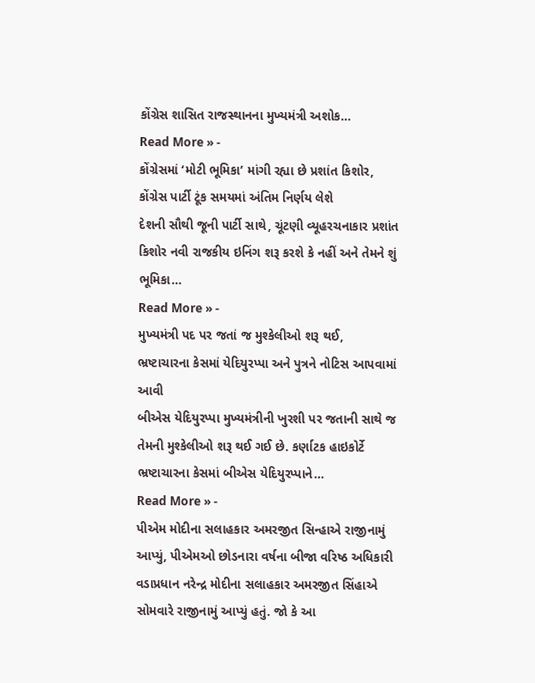કોંગ્રેસ શાસિત રાજસ્થાનના મુખ્યમંત્રી અશોક…
Read More » -
કોંગ્રેસમાં ‘મોટી ભૂમિકા’ માંગી રહ્યા છે પ્રશાંત કિશોર, કોંગ્રેસ પાર્ટી ટૂંક સમયમાં અંતિમ નિર્ણય લેશે
દેશની સૌથી જૂની પાર્ટી સાથે, ચૂંટણી વ્યૂહરચનાકાર પ્રશાંત કિશોર નવી રાજકીય ઇનિંગ શરૂ કરશે કે નહીં અને તેમને શું ભૂમિકા…
Read More » -
મુખ્યમંત્રી પદ પર જતાં જ મુશ્કેલીઓ શરૂ થઈ, ભ્રષ્ટાચારના કેસમાં યેદિયુરપ્પા અને પુત્રને નોટિસ આપવામાં આવી
બીએસ યેદિયુરપ્પા મુખ્યમંત્રીની ખુરશી પર જતાની સાથે જ તેમની મુશ્કેલીઓ શરૂ થઈ ગઈ છે. કર્ણાટક હાઇકોર્ટે ભ્રષ્ટાચારના કેસમાં બીએસ યેદિયુરપ્પાને…
Read More » -
પીએમ મોદીના સલાહકાર અમરજીત સિન્હાએ રાજીનામું આપ્યું, પીએમઓ છોડનારા વર્ષના બીજા વરિષ્ઠ અધિકારી
વડાપ્રધાન નરેન્દ્ર મોદીના સલાહકાર અમરજીત સિંહાએ સોમવારે રાજીનામું આપ્યું હતું. જો કે આ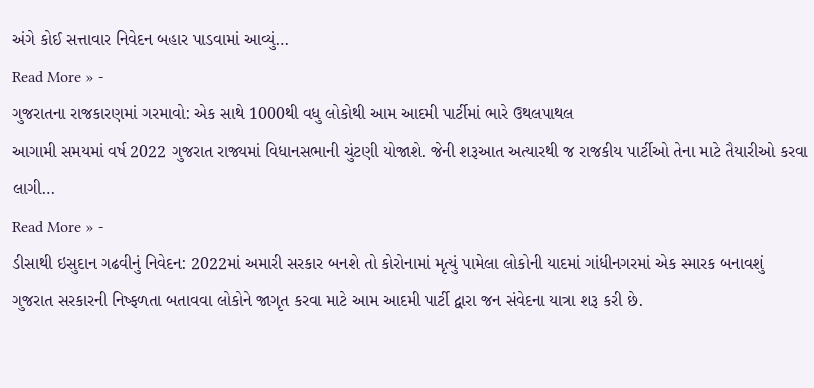અંગે કોઈ સત્તાવાર નિવેદન બહાર પાડવામાં આવ્યું…
Read More » -
ગુજરાતના રાજકારણમાં ગરમાવો: એક સાથે 1000થી વધુ લોકોથી આમ આદમી પાર્ટીમાં ભારે ઉથલપાથલ
આગામી સમયમાં વર્ષ 2022 ગુજરાત રાજ્યમાં વિધાનસભાની ચુંટણી યોજાશે. જેની શરૂઆત અત્યારથી જ રાજકીય પાર્ટીઓ તેના માટે તૈયારીઓ કરવા લાગી…
Read More » -
ડીસાથી ઇસુદાન ગઢવીનું નિવેદન: 2022માં અમારી સરકાર બનશે તો કોરોનામાં મૃત્યું પામેલા લોકોની યાદમાં ગાંધીનગરમાં એક સ્મારક બનાવશું
ગુજરાત સરકારની નિષ્ફળતા બતાવવા લોકોને જાગૃત કરવા માટે આમ આદમી પાર્ટી દ્વારા જન સંવેદના યાત્રા શરૂ કરી છે.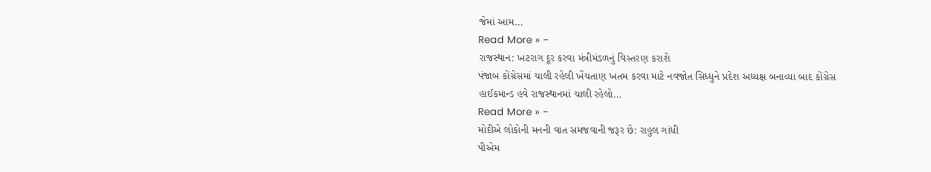જેમાં આમ…
Read More » -
રાજસ્થાન: ખટરાગ દૂર કરવા મંત્રીમંડળનું વિસ્તરણ કરાશે
પંજાબ કોંગ્રેસમાં ચાલી રહેલી ખેંચતાણ ખતમ કરવા માટે નવજોત સિધ્ધુને પ્રદેશ અધ્યક્ષ બનાવ્યા બાદ કોંગ્રેસ હાઈકમાન્ડ હવે રાજસ્થાનમાં ચાલી રહેલો…
Read More » -
મોદીએ લોકોની મનની વાત સમજવાની જરૂર છે: રાહુલ ગાંધી
પીએમ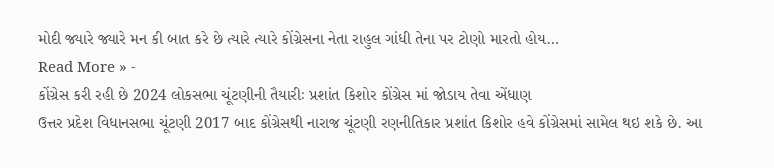મોદી જ્યારે જ્યારે મન કી બાત કરે છે ત્યારે ત્યારે કોંગ્રેસના નેતા રાહુલ ગાંધી તેના પર ટોણો મારતો હોય…
Read More » -
કોંગ્રેસ કરી રહી છે 2024 લોકસભા ચૂંટણીની તૈયારીઃ પ્રશાંત કિશોર કોંગ્રેસ માં જોડાય તેવા એંધાણ
ઉત્તર પ્રદેશ વિધાનસભા ચૂંટણી 2017 બાદ કોંગ્રેસથી નારાજ ચૂંટણી રણનીતિકાર પ્રશાંત કિશોર હવે કોંગ્રેસમાં સામેલ થઇ શકે છે. આ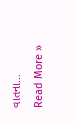વાતના…
Read More »